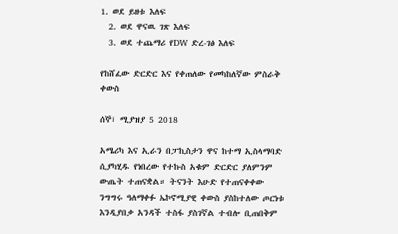1. ወደ ይዘቱ እለፍ
  2. ወደ ዋናዉ ገጽ እለፍ
  3. ወደ ተጨማሪ የDW ድረ-ገፅ እለፍ

የከሸፈው ድርድር እና የቀጠለው የመካከለኛው ምስራቅ ቀውስ

ሰኞ፣ ሚያዝያ 5 2018

አሜሪካ እና ኢራን በፓኪስታን ዋና ከተማ ኢስላማባድ ሲያካሂዱ የነበረው የተኩስ አቁም ድርድር ያለምንም ውጤት ተጠናቋል። ትናንት እሁድ የተጠናቀቀው ንግግሩ ዓለማቀፉ ኤኮኖሚያዊ ቀውስ ያስከተለው ጦርነቱ እንዲያበቃ አንዳች ተስፋ ያስገኛል ተብሎ ቢጠበቅም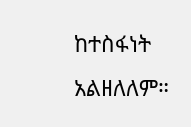ከተስፋነት አልዘለለም።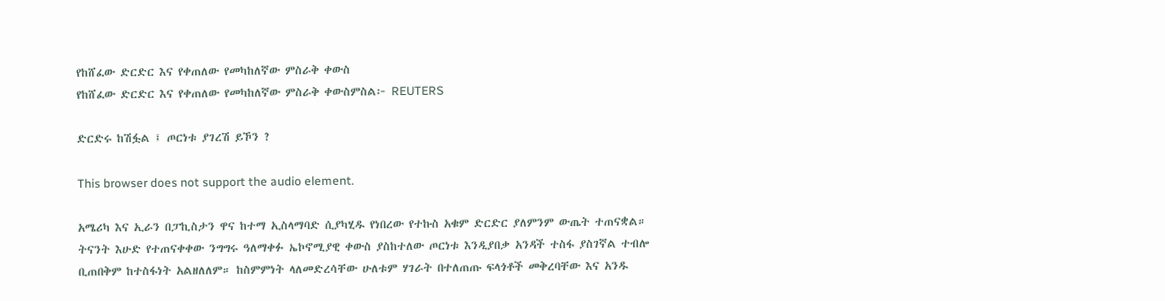የከሸፈው ድርድር እና የቀጠለው የመካከለኛው ምስራቅ ቀውስ
የከሸፈው ድርድር እና የቀጠለው የመካከለኛው ምስራቅ ቀውስምስል፦ REUTERS

ድርድሩ ከሽፏል ፤ ጦርነቱ ያገረሽ ይኾን ?

This browser does not support the audio element.

አሜሪካ እና ኢራን በፓኪስታን ዋና ከተማ ኢስላማባድ ሲያካሂዱ የነበረው የተኩስ አቁም ድርድር ያለምንም ውጤት ተጠናቋል። ትናንት እሁድ የተጠናቀቀው ንግግሩ ዓለማቀፉ ኤኮኖሚያዊ ቀውስ ያስከተለው ጦርነቱ እንዲያበቃ አንዳች ተስፋ ያስገኛል ተብሎ ቢጠበቅም ከተስፋነት አልዘለለም። ከስምምነት ላለመድረሳቸው ሁለቱም ሃገራት በተለጠጡ ፍላጎቶች መቅረባቸው እና አንዱ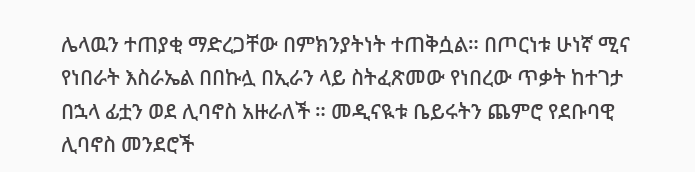ሌላዉን ተጠያቂ ማድረጋቸው በምክንያትነት ተጠቅሷል። በጦርነቱ ሁነኛ ሚና የነበራት እስራኤል በበኩሏ በኢራን ላይ ስትፈጽመው የነበረው ጥቃት ከተገታ በኋላ ፊቷን ወደ ሊባኖስ አዙራለች ። መዲናዪቱ ቤይሩትን ጨምሮ የደቡባዊ ሊባኖስ መንደሮች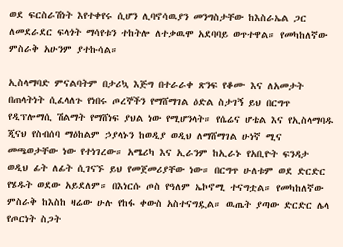ወደ ፍርስራሽነት እየተቀየሩ ሲሆን ሊባኖሳዉያን መንግስታቸው ከእስራኤል ጋር ለመደራደር ፍላጎት ማሳየቱን ተከትሎ ለተቃዉሞ አደባባይ ወጥተዋል። የመካከለኛው ምስራቅ አሁንም ያተኩሳል።

ኢስላማባድ ምናልባትም በታሪኳ እጅግ በተራራቀ ጽንፍ የቆሙ እና ለአመታት በጠላትነት ሲፈላለጉ የነበሩ ጦረኞችን የማሸማገል ዕድል ስታገኝ ይህ በርግጥ የዲፕሎማሲ ሽልማት የማሸነፍ ያህል ነው የሚሆንላት። የሴሬና ሆቴል እና የኢስላማባዱ ጂናህ የስብሰባ ማዕከልም ኃያላኑን ከወዲያ ወዲህ ለማሸማገል ሁነኛ ሚና መጫወታቸው ነው የተነገረው። አሜሪካ እና ኢራንም ከኢራኑ የአቢዮት ፍንዳታ ወዲህ ፊት ለፊት ሲገናኙ ይህ የመጀመሪያቸው ነው። በርግጥ ሁለቱም ወደ ድርድር የሄዱት ወደው አይደለም። በእነርሱ ጦስ የዓለም ኤኮኖሚ ተናግቷል። የመካከለኛው ምስራቅ ከእስከ ዛሬው ሁሉ የከፋ ቀውስ አስተናግዷል። ዉጤት ያጣው ድርድር ሌላ የጦርነት ስጋት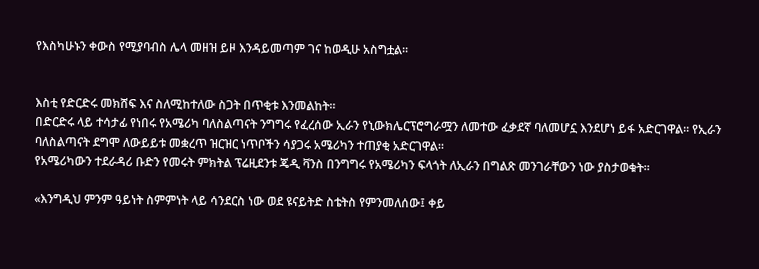የእስካሁኑን ቀውስ የሚያባብስ ሌላ መዘዝ ይዞ እንዳይመጣም ገና ከወዲሁ አስግቷል።


እስቲ የድርድሩ መክሸፍ እና ስለሚከተለው ስጋት በጥቂቱ እንመልከት።
በድርድሩ ላይ ተሳታፊ የነበሩ የአሜሪካ ባለስልጣናት ንግግሩ የፈረሰው ኢራን የኒውክሌርፕሮግራሟን ለመተው ፈቃደኛ ባለመሆኗ እንደሆነ ይፋ አድርገዋል። የኢራን ባለስልጣናት ደግሞ ለውይይቱ መቋረጥ ዝርዝር ነጥቦችን ሳያጋሩ አሜሪካን ተጠያቂ አድርገዋል።
የአሜሪካውን ተደራዳሪ ቡድን የመሩት ምክትል ፕሬዚደንቱ ጄዲ ቫንስ በንግግሩ የአሜሪካን ፍላጎት ለኢራን በግልጽ መንገራቸውን ነው ያስታወቁት።

«እንግዲህ ምንም ዓይነት ስምምነት ላይ ሳንደርስ ነው ወደ ዩናይትድ ስቴትስ የምንመለሰው፤ ቀይ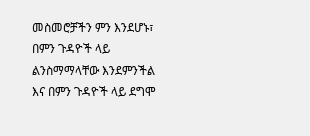መስመሮቻችን ምን እንደሆኑ፣ በምን ጉዳዮች ላይ ልንስማማላቸው እንደምንችል እና በምን ጉዳዮች ላይ ደግሞ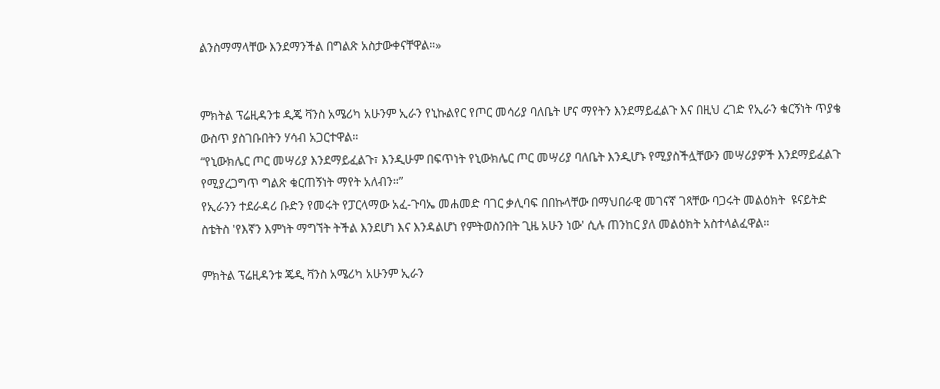ልንስማማላቸው እንደማንችል በግልጽ አስታውቀናቸዋል።»


ምክትል ፕሬዚዳንቱ ዲጄ ቫንስ አሜሪካ አሁንም ኢራን የኒኩልየር የጦር መሳሪያ ባለቤት ሆና ማየትን እንደማይፈልጉ እና በዚህ ረገድ የኢራን ቁርኝነት ጥያቄ ውስጥ ያስገቡበትን ሃሳብ አጋርተዋል።
“የኒውክሌር ጦር መሣሪያ እንደማይፈልጉ፣ እንዲሁም በፍጥነት የኒውክሌር ጦር መሣሪያ ባለቤት እንዲሆኑ የሚያስችሏቸውን መሣሪያዎች እንደማይፈልጉ የሚያረጋግጥ ግልጽ ቁርጠኝነት ማየት አለብን።”
የኢራንን ተደራዳሪ ቡድን የመሩት የፓርላማው አፈ-ጉባኤ መሐመድ ባገር ቃሊባፍ በበኩላቸው በማህበራዊ መገናኛ ገጻቸው ባጋሩት መልዕክት  ዩናይትድ ስቴትስ 'የእኛን እምነት ማግኘት ትችል እንደሆነ እና እንዳልሆነ የምትወስንበት ጊዜ አሁን ነው' ሲሉ ጠንከር ያለ መልዕክት አስተላልፈዋል።

ምክትል ፕሬዚዳንቱ ጄዲ ቫንስ አሜሪካ አሁንም ኢራን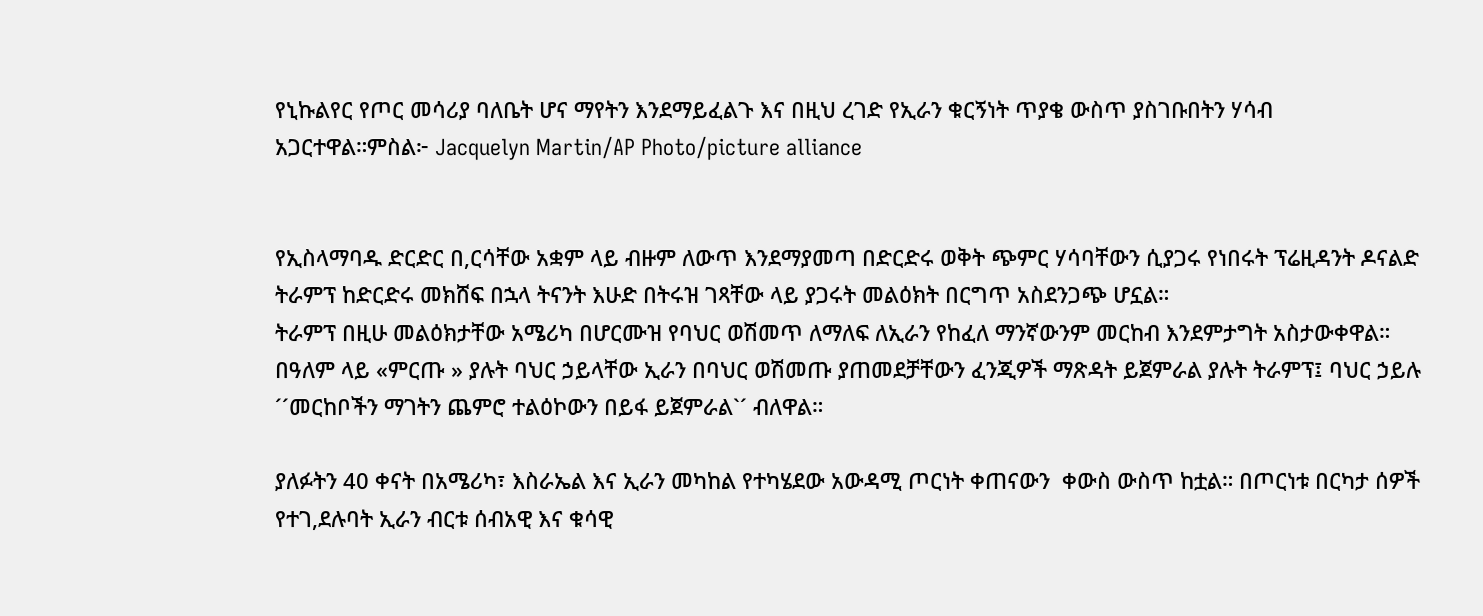የኒኩልየር የጦር መሳሪያ ባለቤት ሆና ማየትን እንደማይፈልጉ እና በዚህ ረገድ የኢራን ቁርኝነት ጥያቄ ውስጥ ያስገቡበትን ሃሳብ አጋርተዋል።ምስል፦ Jacquelyn Martin/AP Photo/picture alliance


የኢስላማባዱ ድርድር በ,ርሳቸው አቋም ላይ ብዙም ለውጥ እንደማያመጣ በድርድሩ ወቅት ጭምር ሃሳባቸውን ሲያጋሩ የነበሩት ፕሬዚዳንት ዶናልድ ትራምፕ ከድርድሩ መክሸፍ በኋላ ትናንት እሁድ በትሩዝ ገጻቸው ላይ ያጋሩት መልዕክት በርግጥ አስደንጋጭ ሆኗል።
ትራምፕ በዚሁ መልዕክታቸው አሜሪካ በሆርሙዝ የባህር ወሽመጥ ለማለፍ ለኢራን የከፈለ ማንኛውንም መርከብ እንደምታግት አስታውቀዋል።
በዓለም ላይ «ምርጡ » ያሉት ባህር ኃይላቸው ኢራን በባህር ወሽመጡ ያጠመደቻቸውን ፈንጂዎች ማጽዳት ይጀምራል ያሉት ትራምፕ፤ ባህር ኃይሉ ´´መርከቦችን ማገትን ጨምሮ ተልዕኮውን በይፋ ይጀምራል`´ ብለዋል።

ያለፉትን 40 ቀናት በአሜሪካ፣ እስራኤል እና ኢራን መካከል የተካሄደው አውዳሚ ጦርነት ቀጠናውን  ቀውስ ውስጥ ከቷል። በጦርነቱ በርካታ ሰዎች የተገ,ደሉባት ኢራን ብርቱ ሰብአዊ እና ቁሳዊ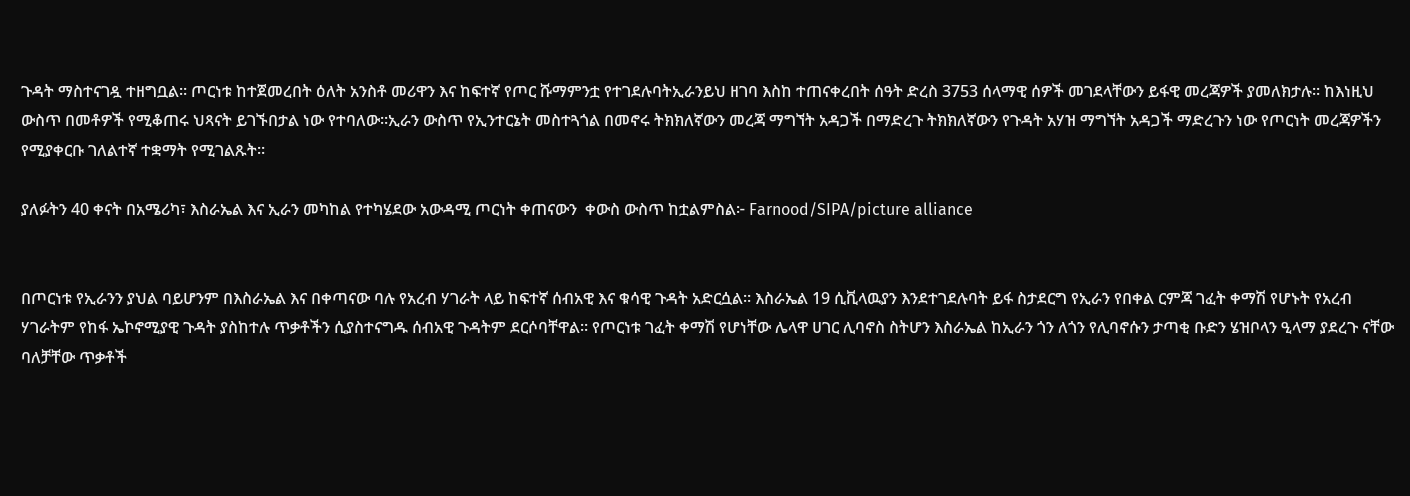ጉዳት ማስተናገዷ ተዘግቧል። ጦርነቱ ከተጀመረበት ዕለት አንስቶ መሪዋን እና ከፍተኛ የጦር ሹማምንቷ የተገደሉባትኢራንይህ ዘገባ እስከ ተጠናቀረበት ሰዓት ድረስ 3753 ሰላማዊ ሰዎች መገደላቸውን ይፋዊ መረጃዎች ያመለክታሉ። ከእነዚህ ውስጥ በመቶዎች የሚቆጠሩ ህጻናት ይገኙበታል ነው የተባለው።ኢራን ውስጥ የኢንተርኔት መስተጓጎል በመኖሩ ትክክለኛውን መረጃ ማግኘት አዳጋች በማድረጉ ትክክለኛውን የጉዳት አሃዝ ማግኘት አዳጋች ማድረጉን ነው የጦርነት መረጃዎችን የሚያቀርቡ ገለልተኛ ተቋማት የሚገልጹት።

ያለፉትን 40 ቀናት በአሜሪካ፣ እስራኤል እና ኢራን መካከል የተካሄደው አውዳሚ ጦርነት ቀጠናውን  ቀውስ ውስጥ ከቷልምስል፦ Farnood/SIPA/picture alliance


በጦርነቱ የኢራንን ያህል ባይሆንም በእስራኤል እና በቀጣናው ባሉ የአረብ ሃገራት ላይ ከፍተኛ ሰብአዊ እና ቁሳዊ ጉዳት አድርሷል። እስራኤል 19 ሲቪላዉያን እንደተገደሉባት ይፋ ስታደርግ የኢራን የበቀል ርምጃ ገፈት ቀማሽ የሆኑት የአረብ ሃገራትም የከፋ ኤኮኖሚያዊ ጉዳት ያስከተሉ ጥቃቶችን ሲያስተናግዱ ሰብአዊ ጉዳትም ደርሶባቸዋል። የጦርነቱ ገፈት ቀማሽ የሆነቸው ሌላዋ ሀገር ሊባኖስ ስትሆን እስራኤል ከኢራን ጎን ለጎን የሊባኖሱን ታጣቂ ቡድን ሄዝቦላን ዒላማ ያደረጉ ናቸው ባለቻቸው ጥቃቶች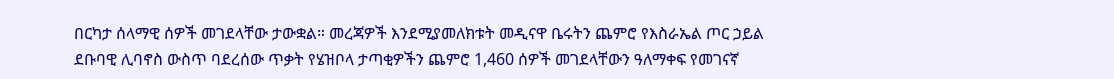በርካታ ሰላማዊ ሰዎች መገደላቸው ታውቋል። መረጃዎች እንደሚያመለክቱት መዲናዋ ቤሩትን ጨምሮ የእስራኤል ጦር ኃይል ደቡባዊ ሊባኖስ ውስጥ ባደረሰው ጥቃት የሄዝቦላ ታጣቂዎችን ጨምሮ 1,460 ሰዎች መገደላቸውን ዓለማቀፍ የመገናኛ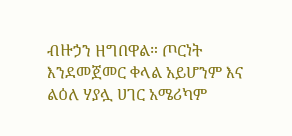ብዙኃን ዘግበዋል። ጦርነት እንደመጀመር ቀላል አይሆንም እና   ልዕለ ሃያሏ ሀገር አሜሪካም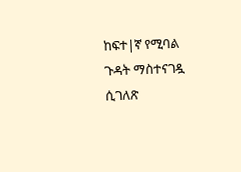ከፍተ|ኛ የሚባል ጉዳት ማስተናገዷ ሲገለጽ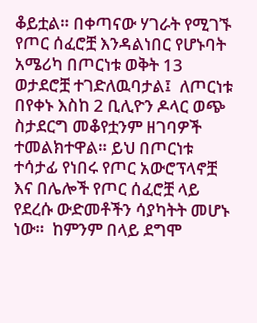ቆይቷል። በቀጣናው ሃገራት የሚገኙ የጦር ሰፈሮቿ እንዳልነበር የሆኑባት አሜሪካ በጦርነቱ ወቅት 13 ወታደሮቿ ተገድለዉባታል፤  ለጦርነቱ በየቀኑ እስከ 2 ቢሊዮን ዶላር ወጭ ስታደርግ መቆየቷንም ዘገባዎች ተመልክተዋል። ይህ በጦርነቱ ተሳታፊ የነበሩ የጦር አውሮፕላኖቿ እና በሌሎች የጦር ሰፈሮቿ ላይ የደረሱ ውድመቶችን ሳያካትት መሆኑ ነው።  ከምንም በላይ ደግሞ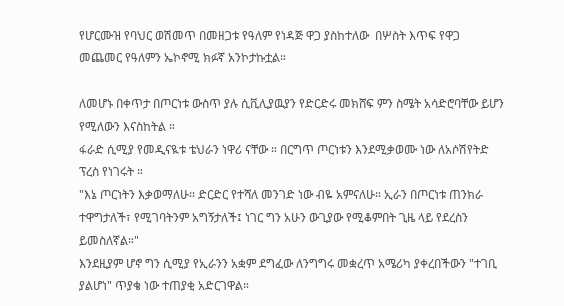የሆርሙዝ የባህር ወሽመጥ በመዘጋቱ የዓለም የነዳጅ ዋጋ ያስከተለው  በሦስት እጥፍ የዋጋ መጨመር የዓለምን ኤኮኖሚ ክፉኛ አንኮታኩቷል።

ለመሆኑ በቀጥታ በጦርነቱ ውስጥ ያሉ ሲቪሊያዉያን የድርድሩ መክሸፍ ምን ስሜት አሳድሮባቸው ይሆን የሚለውን እናስከትል ።
ፋራድ ሲሚያ የመዲናዪቱ ቴህራን ነዋሪ ናቸው ። በርግጥ ጦርነቱን እንደሚቃወሙ ነው ለአሶሽየትድ ፕረስ የነገሩት ።
"እኔ ጦርነትን እቃወማለሁ። ድርድር የተሻለ መንገድ ነው ብዬ አምናለሁ። ኢራን በጦርነቱ ጠንክራ ተዋግታለች፣ የሚገባትንም አግኝታለች፤ ነገር ግን አሁን ውጊያው የሚቆምበት ጊዜ ላይ የደረስን ይመስለኛል።"
እንደዚያም ሆኖ ግን ሲሚያ የኢራንን አቋም ደግፈው ለንግግሩ መቋረጥ አሜሪካ ያቀረበችውን "ተገቢ ያልሆነ" ጥያቄ ነው ተጠያቂ አድርገዋል።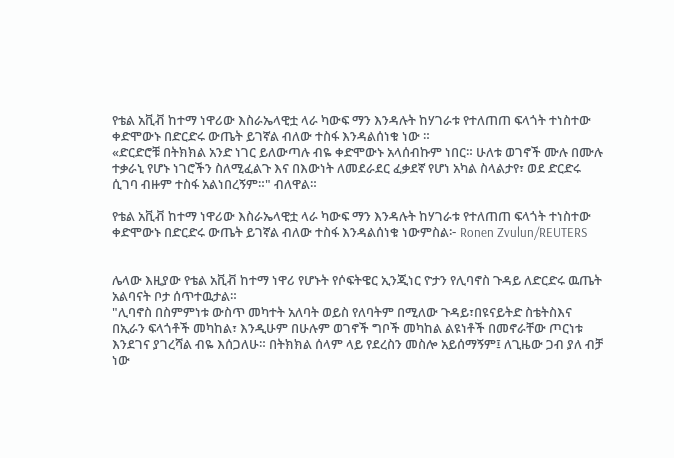የቴል አቪቭ ከተማ ነዋሪው እስራኤላዊቷ ላራ ካውፍ ማን እንዳሉት ከሃገራቱ የተለጠጠ ፍላጎት ተነስተው ቀድሞውኑ በድርድሩ ውጤት ይገኛል ብለው ተስፋ እንዳልሰነቁ ነው ።
«ድርድሮቹ በትክክል አንድ ነገር ይለውጣሉ ብዬ ቀድሞውኑ አላሰብኩም ነበር። ሁለቱ ወገኖች ሙሉ በሙሉ ተቃራኒ የሆኑ ነገሮችን ስለሚፈልጉ እና በእውነት ለመደራደር ፈቃደኛ የሆነ አካል ስላልታየ፣ ወደ ድርድሩ ሲገባ ብዙም ተስፋ አልነበረኝም።" ብለዋል።

የቴል አቪቭ ከተማ ነዋሪው እስራኤላዊቷ ላራ ካውፍ ማን እንዳሉት ከሃገራቱ የተለጠጠ ፍላጎት ተነስተው ቀድሞውኑ በድርድሩ ውጤት ይገኛል ብለው ተስፋ እንዳልሰነቁ ነውምስል፦ Ronen Zvulun/REUTERS


ሌላው እዚያው የቴል አቪቭ ከተማ ነዋሪ የሆኑት የሶፍትዌር ኢንጂነር ዮታን የሊባኖስ ጉዳይ ለድርድሩ ዉጤት አልባናት ቦታ ሰጥተዉታል።
"ሊባኖስ በስምምነቱ ውስጥ መካተት አለባት ወይስ የለባትም በሚለው ጉዳይ፣በዩናይትድ ስቴትስእና በኢራን ፍላጎቶች መካከል፣ እንዲሁም በሁሉም ወገኖች ግቦች መካከል ልዩነቶች በመኖራቸው ጦርነቱ እንደገና ያገረሻል ብዬ እሰጋለሁ። በትክክል ሰላም ላይ የደረስን መስሎ አይሰማኝም፤ ለጊዜው ጋብ ያለ ብቻ ነው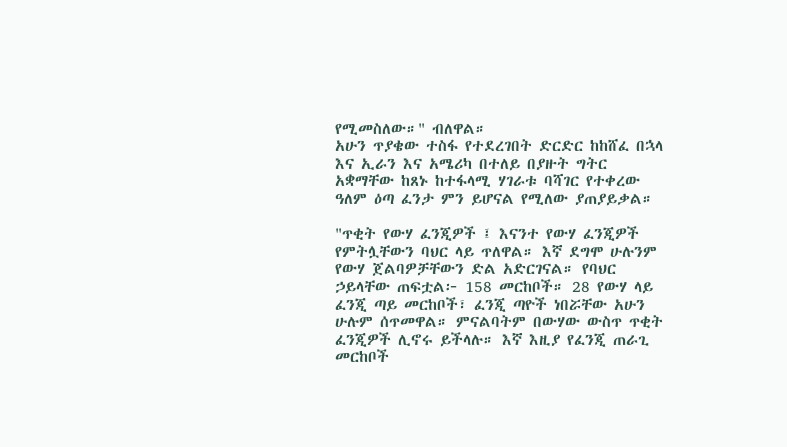የሚመስለው።" ብለዋል።
አሁን ጥያቄው ተስፋ የተደረገበት ድርድር ከከሸፈ በኋላ እና ኢራን እና አሜሪካ በተለይ በያዙት ግትር አቋማቸው ከጸኑ ከተፋላሚ ሃገራቱ ባሻገር የተቀረው ዓለም ዕጣ ፈንታ ምን ይሆናል የሚለው ያጠያይቃል።

"ጥቂት የውሃ ፈንጂዎች ፤ እናንተ የውሃ ፈንጂዎች የምትሏቸውን ባህር ላይ ጥለዋል። እኛ ደግሞ ሁሉንም የውሃ ጀልባዎቻቸውን ድል አድርገናል። የባህር ኃይላቸው ጠፍቷል፦ 158 መርከቦች። 28 የውሃ ላይ ፈንጂ ጣይ መርከቦች፣ ፈንጂ ጣዮች ነበሯቸው አሁን ሁሉም ሰጥመዋል። ምናልባትም በውሃው ውስጥ ጥቂት ፈንጂዎች ሊኖሩ ይችላሉ። እኛ እዚያ የፈንጂ ጠራጊ መርከቦች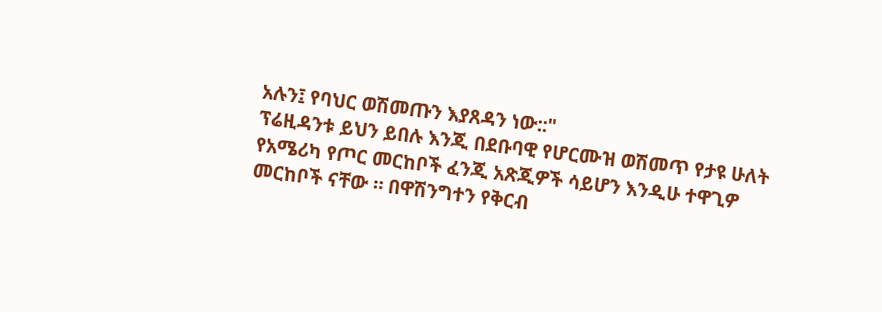አሉን፤ የባህር ወሽመጡን እያጸዳን ነው::"
ፕሬዚዳንቱ ይህን ይበሉ እንጂ በደቡባዊ የሆርሙዝ ወሽመጥ የታዩ ሁለት የአሜሪካ የጦር መርከቦች ፈንጂ አጽጂዎች ሳይሆን እንዲሁ ተዋጊዎ መርከቦች ናቸው ። በዋሽንግተን የቅርብ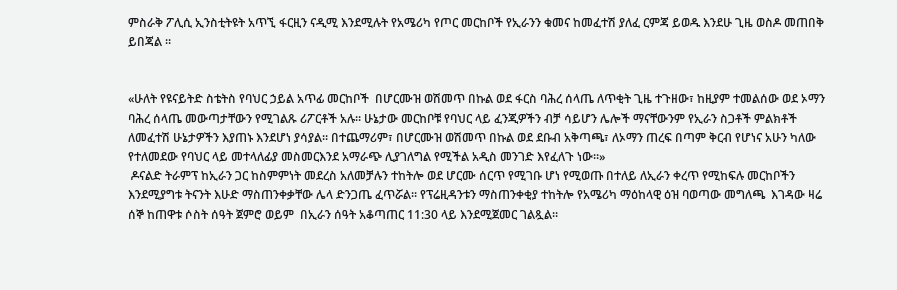ምስራቅ ፖሊሲ ኢንስቲትዩት አጥኚ ፋርዚን ናዲሚ እንደሚሉት የአሜሪካ የጦር መርከቦች የኢራንን ቁመና ከመፈተሽ ያለፈ ርምጃ ይወዱ እንደሁ ጊዜ ወስዶ መጠበቅ ይበጃል ።


«ሁለት የዩናይትድ ስቴትስ የባህር ኃይል አጥፊ መርከቦች  በሆርሙዝ ወሽመጥ በኩል ወደ ፋርስ ባሕረ ሰላጤ ለጥቂት ጊዜ ተጉዘው፣ ከዚያም ተመልሰው ወደ ኦማን ባሕረ ሰላጤ መውጣታቸውን የሚገልጹ ሪፖርቶች አሉ። ሁኔታው መርከቦቹ የባህር ላይ ፈንጂዎችን ብቻ ሳይሆን ሌሎች ማናቸውንም የኢራን ስጋቶች ምልክቶች ለመፈተሽ ሁኔታዎችን እያጠኑ እንደሆነ ያሳያል። በተጨማሪም፣ በሆርሙዝ ወሽመጥ በኩል ወደ ደቡብ አቅጣጫ፣ ለኦማን ጠረፍ በጣም ቅርብ የሆነና አሁን ካለው የተለመደው የባህር ላይ መተላለፊያ መስመርእንደ አማራጭ ሊያገለግል የሚችል አዲስ መንገድ እየፈለጉ ነው።»
 ዶናልድ ትራምፕ ከኢራን ጋር ከስምምነት መደረስ አለመቻሉን ተከትሎ ወደ ሆርሙ ሰርጥ የሚገቡ ሆነ የሚወጡ በተለይ ለኢራን ቀረጥ የሚከፍሉ መርከቦችን እንደሚያግቱ ትናንት እሁድ ማስጠንቀቃቸው ሌላ ድንጋጤ ፈጥሯል። የፕሬዚዳንቱን ማስጠንቀቂያ ተከትሎ የአሜሪካ ማዕከላዊ ዕዝ ባወጣው መግለጫ  እገዳው ዛሬ ሰኞ ከጠዋቱ ሶስት ሰዓት ጀምሮ ወይም  በኢራን ሰዓት አቆጣጠር 11:30 ላይ እንደሚጀመር ገልጿል።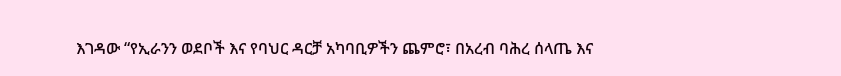እገዳው “የኢራንን ወደቦች እና የባህር ዳርቻ አካባቢዎችን ጨምሮ፣ በአረብ ባሕረ ሰላጤ እና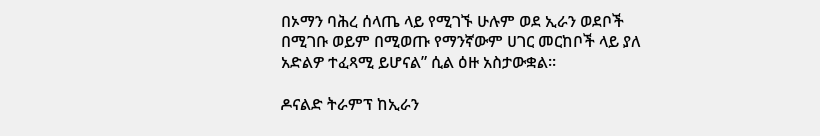በኦማን ባሕረ ሰላጤ ላይ የሚገኙ ሁሉም ወደ ኢራን ወደቦች በሚገቡ ወይም በሚወጡ የማንኛውም ሀገር መርከቦች ላይ ያለ አድልዎ ተፈጻሚ ይሆናል” ሲል ዕዙ አስታውቋል።

ዶናልድ ትራምፕ ከኢራን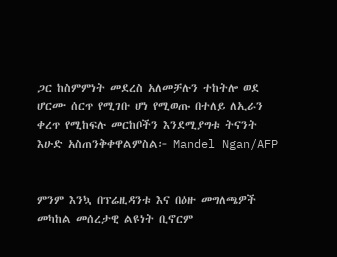ጋር ከስምምነት መደረስ አለመቻሉን ተከትሎ ወደ ሆርሙ ሰርጥ የሚገቡ ሆነ የሚወጡ በተለይ ለኢራን ቀረጥ የሚከፍሉ መርከቦችን እንደሚያግቱ ትናንት እሁድ አስጠንቅቀዋልምስል፦ Mandel Ngan/AFP


ምንም እንኳ በፕሬዚዳንቱ እና በዕዙ መግለጫዎች መካከል መሰረታዊ ልዩነት ቢኖርም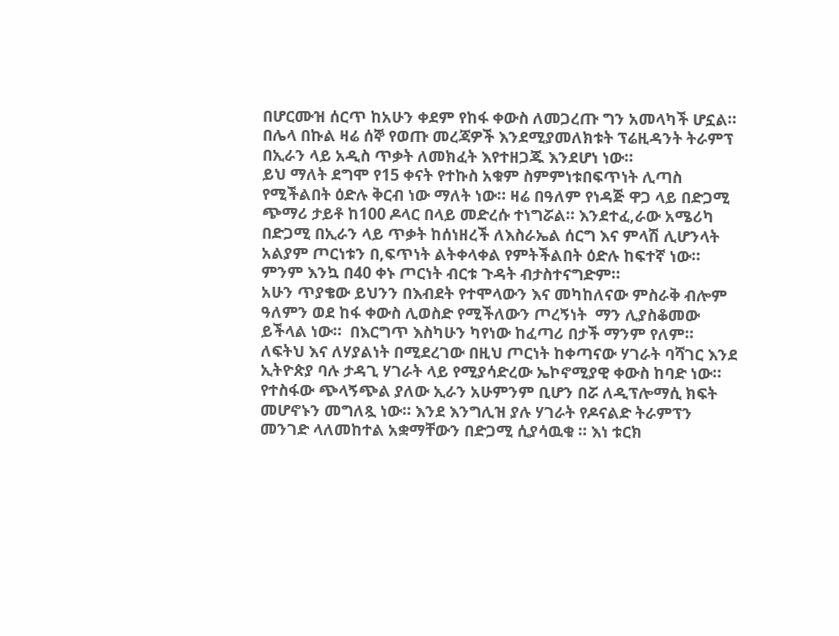በሆርሙዝ ሰርጥ ከአሁን ቀደም የከፋ ቀውስ ለመጋረጡ ግን አመላካች ሆኗል።
በሌላ በኩል ዛሬ ሰኞ የወጡ መረጃዎች እንደሚያመለክቱት ፕሬዚዳንት ትራምፕ በኢራን ላይ አዲስ ጥቃት ለመክፈት እየተዘጋጁ እንደሆነ ነው።
ይህ ማለት ደግሞ የ15 ቀናት የተኩስ አቁም ስምምነቱበፍጥነት ሊጣስ የሚችልበት ዕድሉ ቅርብ ነው ማለት ነው። ዛሬ በዓለም የነዳጅ ዋጋ ላይ በድጋሚ ጭማሪ ታይቶ ከ100 ዶላር በላይ መድረሱ ተነግሯል። እንደተፈ,ራው አሜሪካ በድጋሚ በኢራን ላይ ጥቃት ከሰነዘረች ለእስራኤል ሰርግ እና ምላሽ ሊሆንላት አልያም ጦርነቱን በ,ፍጥነት ልትቀላቀል የምትችልበት ዕድሉ ከፍተኛ ነው። ምንም እንኳ በ40 ቀኑ ጦርነት ብርቱ ጉዳት ብታስተናግድም።
አሁን ጥያቄው ይህንን በእብደት የተሞላውን እና መካከለናው ምስራቅ ብሎም ዓለምን ወደ ከፋ ቀውስ ሊወስድ የሚችለውን ጦረኝነት  ማን ሊያስቆመው ይችላል ነው።  በእርግጥ እስካሁን ካየነው ከፈጣሪ በታች ማንም የለም። ለፍትህ እና ለሃያልነት በሚደረገው በዚህ ጦርነት ከቀጣናው ሃገራት ባሻገር እንደ ኢትዮጵያ ባሉ ታዳጊ ሃገራት ላይ የሚያሳድረው ኤኮኖሚያዊ ቀውስ ከባድ ነው።
የተስፋው ጭላኝጭል ያለው ኢራን አሁምንም ቢሆን በሯ ለዲፕሎማሲ ክፍት መሆኖኑን መግለጿ ነው። እንደ እንግሊዝ ያሉ ሃገራት የዶናልድ ትራምፕን መንገድ ላለመከተል አቋማቸውን በድጋሚ ሲያሳዉቁ ። እነ ቱርክ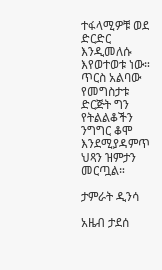ተፋላሚዎቹ ወደ ድርድር እንዲመለሱ እየወተወቱ ነው። ጥርስ አልባው የመግስታቱ ድርጅት ግን የትልልቆችን ንግግር ቆሞ እንደሚያዳምጥ ህጻን ዝምታን መርጧል።

ታምራት ዲንሳ

አዜብ ታደሰ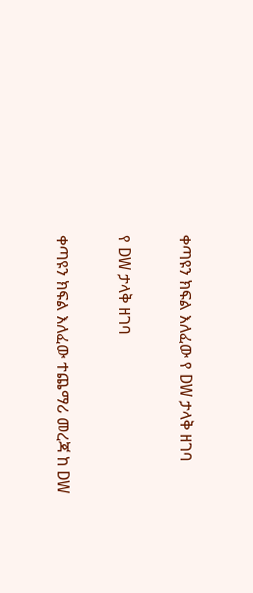ቀጣዩን ክፍል እለፈው የ DW ታላቅ ዘገባ

የ DW ታላቅ ዘገባ

ቀጣዩን ክፍል እለፈው ተጨማሪ መረጃ ከ DW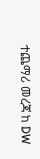ተጨማሪ መረጃ ከ DW